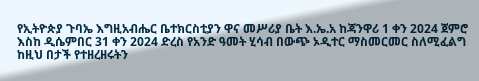የኢትዮጵያ ጉባኤ እግዚአብሔር ቤተክርስቲያን ዋና መሥሪያ ቤት እ.ኤ.አ ከጃንዋሪ 1 ቀን 2024 ጀምሮ እስከ ዲሴምበር 31 ቀን 2024 ድረስ የአንድ ዓመት ሂሳብ በውጭ ኦዲተር ማስመርመር ስለሚፈልግ ከዚህ በታች የተዘረዘሩትን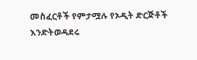መስፈርቶች የምታሟሉ የኦዲት ድርጅቶች እንድትወዳደሩ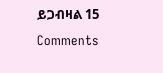ይጋብዛል 15 Comments